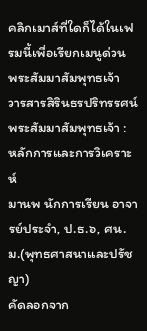คลิกเมาส์ที่ใดก็ได้ในเฟรมนี้เพื่อเรียกเมนูด่วน
พระสัมมาสัมพุทธเจ้า
วารสารสิรินธรปริทรรศน์
พระสัมมาสัมพุทธเจ้า : หลักการและการวิเคราะห์
มานพ นักการเรียน อาจารย์ประจำ, ป.ธ.๖, ศน.ม.(พุทธศาสนาและปรัชญา)
คัดลอกจาก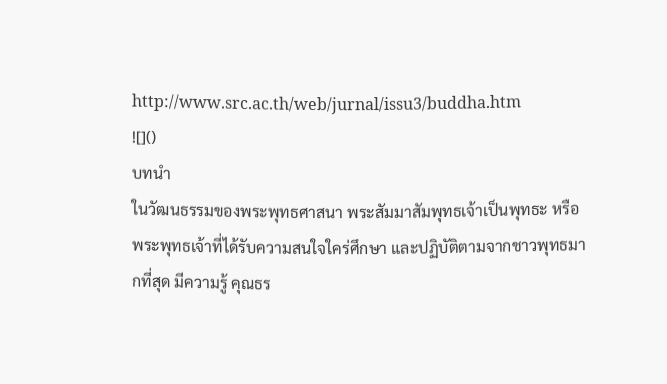http://www.src.ac.th/web/jurnal/issu3/buddha.htm
![]()
บทนำ
ในวัฒนธรรมของพระพุทธศาสนา พระสัมมาสัมพุทธเจ้าเป็นพุทธะ หรือพระพุทธเจ้าที่ได้รับความสนใจใคร่ศึกษา และปฏิบัติตามจากชาวพุทธมากที่สุด มีความรู้ คุณธร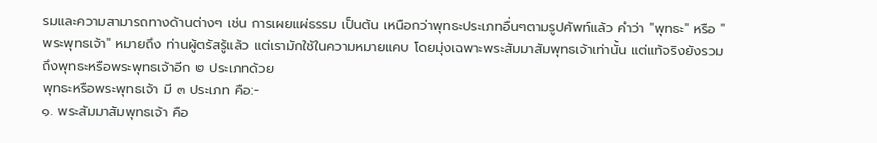รมและความสามารถทางด้านต่างๆ เช่น การเผยแผ่ธรรม เป็นต้น เหนือกว่าพุทธะประเภทอื่นๆตามรูปศัพท์แล้ว คำว่า "พุทธะ" หรือ "พระพุทธเจ้า" หมายถึง ท่านผู้ตรัสรู้แล้ว แต่เรามักใช้ในความหมายแคบ โดยมุ่งเฉพาะพระสัมมาสัมพุทธเจ้าเท่านั้น แต่แท้จริงยังรวมถึงพุทธะหรือพระพุทธเจ้าอีก ๒ ประเภทด้วย
พุทธะหรือพระพุทธเจ้า มี ๓ ประเภท คือ:-
๑. พระสัมมาสัมพุทธเจ้า คือ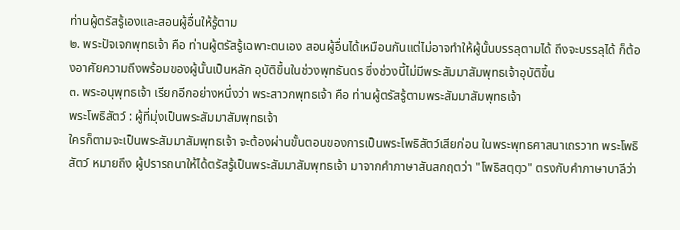ท่านผู้ตรัสรู้เองและสอนผู้อื่นให้รู้ตาม
๒. พระปัจเจกพุทธเจ้า คือ ท่านผู้ตรัสรู้เฉพาะตนเอง สอนผู้อื่นได้เหมือนกันแต่ไม่อาจทำให้ผู้นั้นบรรลุตามได้ ถึงจะบรรลุได้ ก็ต้องอาศัยความถึงพร้อมของผู้นั้นเป็นหลัก อุบัติขึ้นในช่วงพุทธันดร ซึ่งช่วงนี้ไม่มีพระสัมมาสัมพุทธเจ้าอุบัติขึ้น
๓. พระอนุพุทธเจ้า เรียกอีกอย่างหนึ่งว่า พระสาวกพุทธเจ้า คือ ท่านผู้ตรัสรู้ตามพระสัมมาสัมพุทธเจ้า
พระโพธิสัตว์ : ผู้ที่มุ่งเป็นพระสัมมาสัมพุทธเจ้า
ใครก็ตามจะเป็นพระสัมมาสัมพุทธเจ้า จะต้องผ่านขั้นตอนของการเป็นพระโพธิสัตว์เสียก่อน ในพระพุทธศาสนาเถรวาท พระโพธิสัตว์ หมายถึง ผู้ปรารถนาให้ได้ตรัสรู้เป็นพระสัมมาสัมพุทธเจ้า มาจากคำภาษาสันสกฤตว่า "โพธิสตฺตฺว" ตรงกับคำภาษาบาลีว่า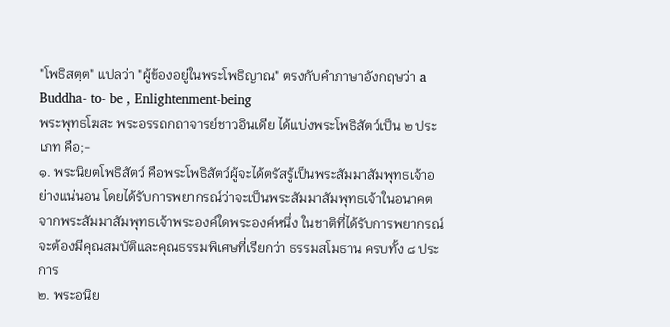"โพธิสตฺต" แปลว่า "ผู้ข้องอยู่ในพระโพธิญาณ" ตรงกับคำภาษาอังกฤษว่า a Buddha- to- be , Enlightenment-being
พระพุทธโฆสะ พระอรรถกถาจารย์ชาวอินเดีย ได้แบ่งพระโพธิสัตว์เป็น ๒ ประเภท คือ;-
๑. พระนิยตโพธิสัตว์ คือพระโพธิสัตว์ผู้จะได้ตรัสรู้เป็นพระสัมมาสัมพุทธเจ้าอย่างแน่นอน โดยได้รับการพยากรณ์ว่าจะเป็นพระสัมมาสัมพุทธเจ้าในอนาคต จากพระสัมมาสัมพุทธเจ้าพระองค์ใดพระองค์หนึ่ง ในชาติที่ได้รับการพยากรณ์ จะต้องมีคุณสมบัติและคุณธรรมพิเศษที่เรียกว่า ธรรมสโมธาน ครบทั้ง ๘ ประการ
๒. พระอนิย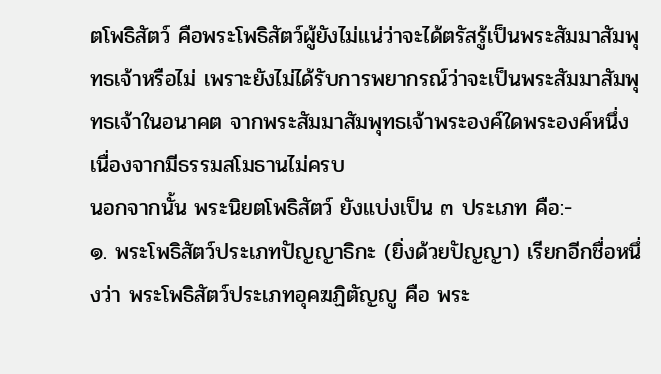ตโพธิสัตว์ คือพระโพธิสัตว์ผู้ยังไม่แน่ว่าจะได้ตรัสรู้เป็นพระสัมมาสัมพุทธเจ้าหรือไม่ เพราะยังไม่ได้รับการพยากรณ์ว่าจะเป็นพระสัมมาสัมพุทธเจ้าในอนาคต จากพระสัมมาสัมพุทธเจ้าพระองค์ใดพระองค์หนึ่ง เนื่องจากมีธรรมสโมธานไม่ครบ
นอกจากนั้น พระนิยตโพธิสัตว์ ยังแบ่งเป็น ๓ ประเภท คือ:-
๑. พระโพธิสัตว์ประเภทปัญญาธิกะ (ยิ่งด้วยปัญญา) เรียกอีกชื่อหนึ่งว่า พระโพธิสัตว์ประเภทอุคฆฏิตัญญู คือ พระ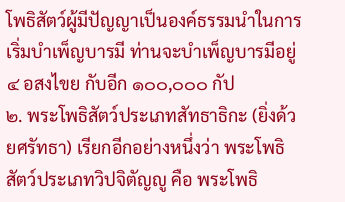โพธิสัตว์ผู้มีปัญญาเป็นองค์ธรรมนำในการเริ่มบำเพ็ญบารมี ท่านจะบำเพ็ญบารมีอยู่ ๔ อสงไขย กับอีก ๑๐๐,๐๐๐ กัป
๒. พระโพธิสัตว์ประเภทสัทธาธิกะ (ยิ่งด้วยศรัทธา) เรียกอีกอย่างหนึ่งว่า พระโพธิสัตว์ประเภทวิปจิตัญญู คือ พระโพธิ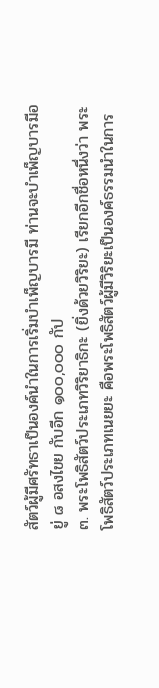สัตว์ผู้มีศรัทธาเป็นองค์นำในการเริ่มบำเพ็ญบารมี ท่านจะบำเพ็ญบารมีอยู่ ๘ อสงไขย กับอีก ๑๐๐,๐๐๐ กัป
๓. พระโพธิสัตว์ประเภทวิริยาธิกะ (ยิ่งด้วยวิริยะ) เรียกอีกชื่อหนึ่งว่า พระโพธิสัตว์ประเภทเนยยะ คือพระโพธิสัตว์ผู้มีวิริยะเป็นองค์ธรรมนำในการ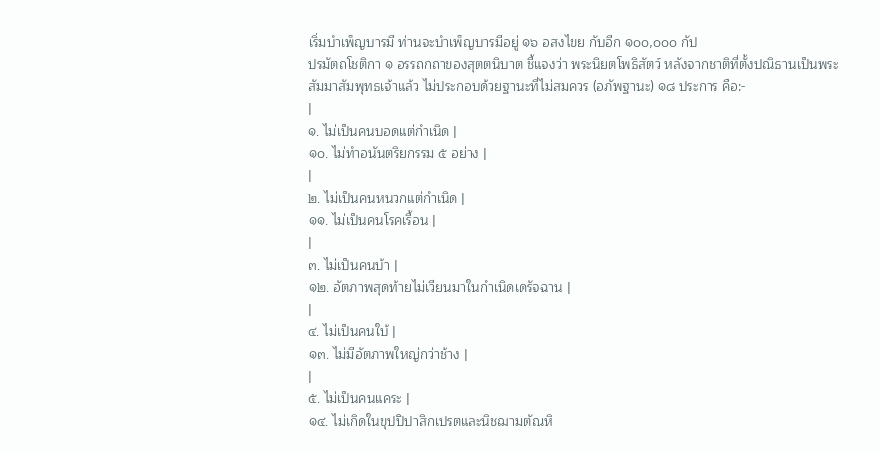เริ่มบำเพ็ญบารมี ท่านจะบำเพ็ญบารมีอยู่ ๑๖ อสงไขย กับอีก ๑๐๐,๐๐๐ กัป
ปรมัตถโชติกา ๑ อรรถกถาของสุตตนิบาต ชี้แจงว่า พระนิยตโพธิสัตว์ หลังจากชาติที่ตั้งปณิธานเป็นพระสัมมาสัมพุทธเจ้าแล้ว ไม่ประกอบด้วยฐานะที่ไม่สมควร (อภัพฐานะ) ๑๘ ประการ คือ:-
|
๑. ไม่เป็นคนบอดแต่กำเนิด |
๑๐. ไม่ทำอนันตริยกรรม ๕ อย่าง |
|
๒. ไม่เป็นคนหนวกแต่กำเนิด |
๑๑. ไม่เป็นคนโรคเรื้อน |
|
๓. ไม่เป็นคนบ้า |
๑๒. อัตภาพสุดท้ายไม่เวียนมาในกำเนิดเดรัจฉาน |
|
๔. ไม่เป็นคนใบ้ |
๑๓. ไม่มีอัตภาพใหญ่กว่าช้าง |
|
๕. ไม่เป็นคนแคระ |
๑๔. ไม่เกิดในขุปปิปาสิกเปรตและนิชฌามตัณหิ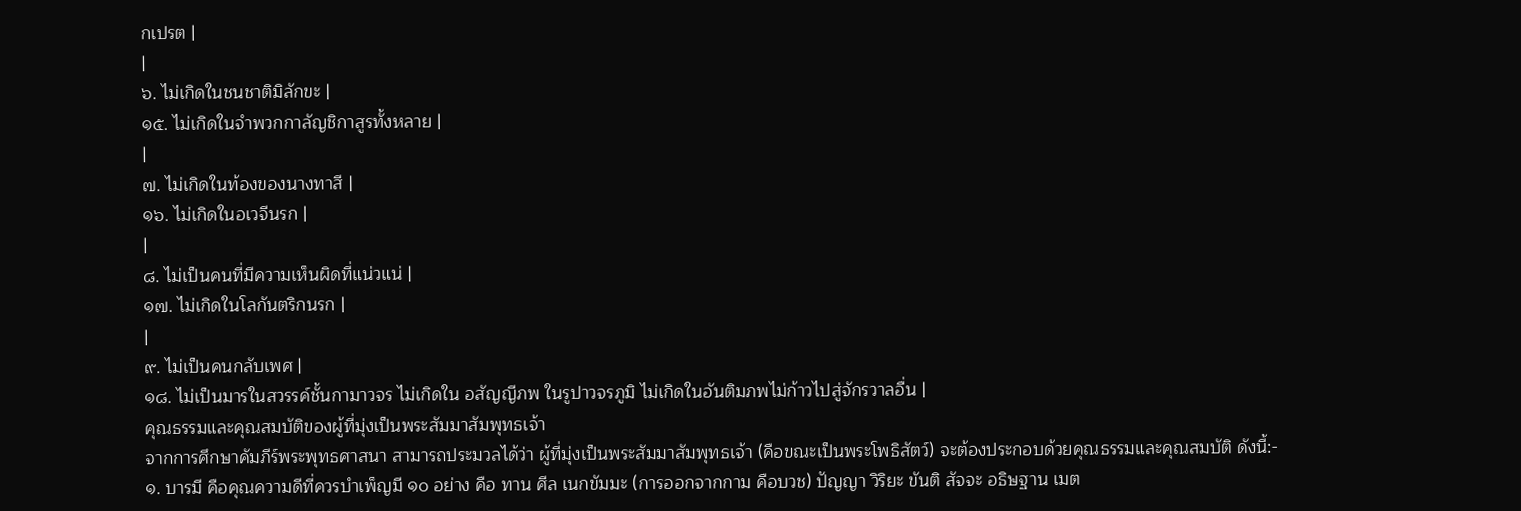กเปรต |
|
๖. ไม่เกิดในชนชาติมิลักขะ |
๑๕. ไม่เกิดในจำพวกกาลัญชิกาสูรทั้งหลาย |
|
๗. ไม่เกิดในท้องของนางทาสี |
๑๖. ไม่เกิดในอเวจีนรก |
|
๘. ไม่เป็นคนที่มีความเห็นผิดที่แน่วแน่ |
๑๗. ไม่เกิดในโลกันตริกนรก |
|
๙. ไม่เป็นคนกลับเพศ |
๑๘. ไม่เป็นมารในสวรรค์ชั้นกามาวจร ไม่เกิดใน อสัญญีภพ ในรูปาวจรภูมิ ไม่เกิดในอันติมภพไม่ก้าวไปสู่จักรวาลอื่น |
คุณธรรมและคุณสมบัติของผู้ที่มุ่งเป็นพระสัมมาสัมพุทธเจ้า
จากการศึกษาคัมภีร์พระพุทธศาสนา สามารถประมวลได้ว่า ผู้ที่มุ่งเป็นพระสัมมาสัมพุทธเจ้า (คือขณะเป็นพระโพธิสัตว์) จะต้องประกอบด้วยคุณธรรมและคุณสมบัติ ดังนี้:-
๑. บารมี คือคุณความดีที่ควรบำเพ็ญมี ๑๐ อย่าง คือ ทาน ศีล เนกขัมมะ (การออกจากกาม คือบวช) ปัญญา วิริยะ ขันติ สัจจะ อธิษฐาน เมต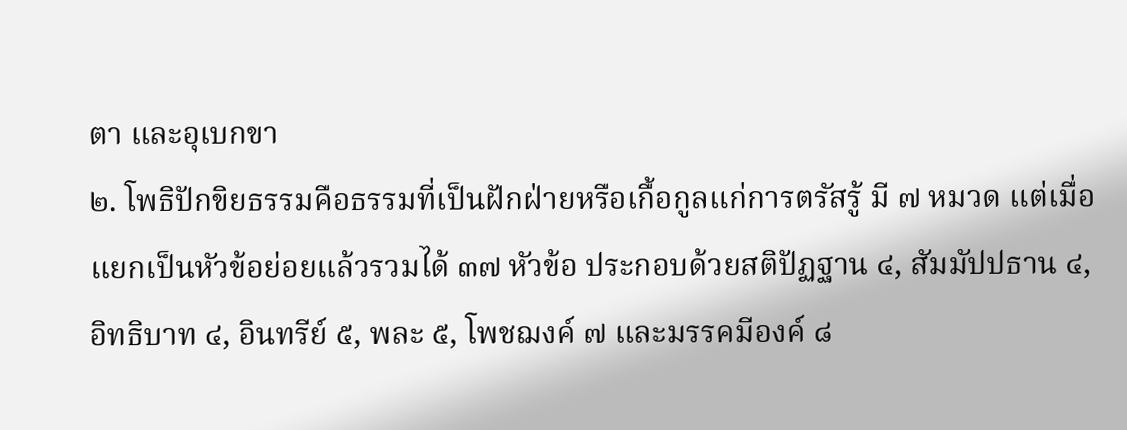ตา และอุเบกขา
๒. โพธิปักขิยธรรมคือธรรมที่เป็นฝักฝ่ายหรือเกื้อกูลแก่การตรัสรู้ มี ๗ หมวด แต่เมื่อแยกเป็นหัวข้อย่อยแล้วรวมได้ ๓๗ หัวข้อ ประกอบด้วยสติปัฏฐาน ๔, สัมมัปปธาน ๔, อิทธิบาท ๔, อินทรีย์ ๕, พละ ๕, โพชฌงค์ ๗ และมรรคมีองค์ ๘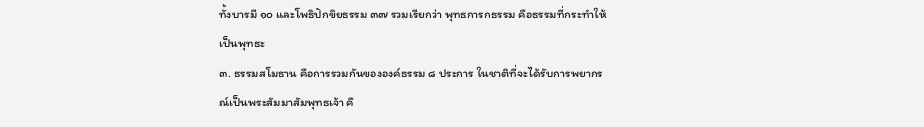ทั้งบารมี ๑๐ และโพธิปักขิยธรรม ๓๗ รวมเรียกว่า พุทธการกธรรม คือธรรมที่กระทำให้เป็นพุทธะ
๓. ธรรมสโมธาน คือการรวมกันขององค์ธรรม ๘ ประการ ในชาติที่จะได้รับการพยากรณ์เป็นพระสัมมาสัมพุทธเจ้า คื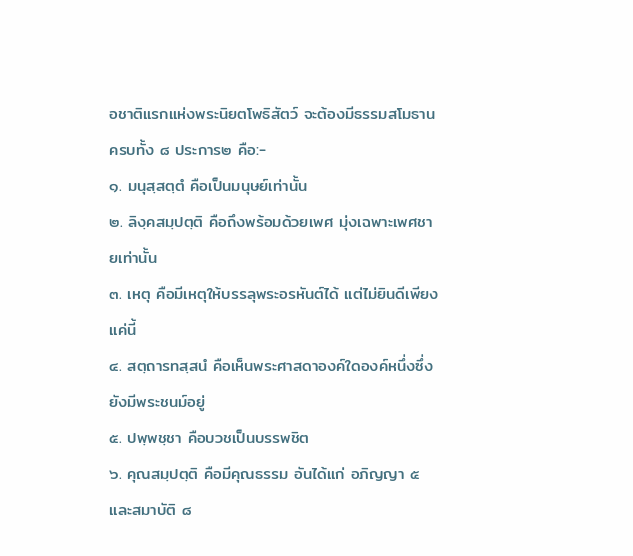อชาติแรกแห่งพระนิยตโพธิสัตว์ จะต้องมีธรรมสโมธานครบทั้ง ๘ ประการ๒ คือ:-
๑. มนุสฺสตฺตํ คือเป็นมนุษย์เท่านั้น
๒. ลิงฺคสมฺปตฺติ คือถึงพร้อมด้วยเพศ มุ่งเฉพาะเพศชายเท่านั้น
๓. เหตุ คือมีเหตุให้บรรลุพระอรหันต์ได้ แต่ไม่ยินดีเพียงแค่นี้
๔. สตฺถารทสฺสนํ คือเห็นพระศาสดาองค์ใดองค์หนึ่งซึ่งยังมีพระชนม์อยู่
๕. ปพฺพชฺชา คือบวชเป็นบรรพชิต
๖. คุณสมฺปตฺติ คือมีคุณธรรม อันได้แก่ อภิญญา ๕ และสมาบัติ ๘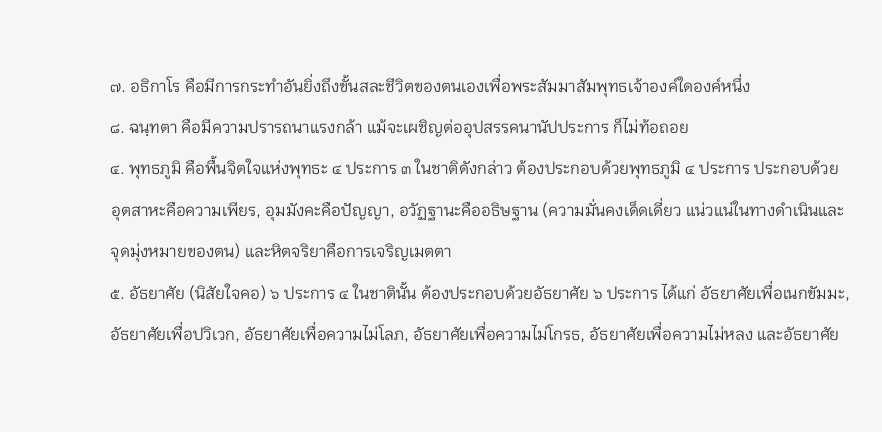๗. อธิกาโร คือมีการกระทำอันยิ่งถึงขั้นสละชีวิตของตนเองเพื่อพระสัมมาสัมพุทธเจ้าองค์ใดองค์หนึ่ง
๘. ฉนฺทตา คือมีความปรารถนาแรงกล้า แม้จะเผชิญต่ออุปสรรคนานัปประการ ก็ไม่ท้อถอย
๔. พุทธภูมิ คือพื้นจิตใจแห่งพุทธะ ๔ ประการ ๓ ในชาติดังกล่าว ต้องประกอบด้วยพุทธภูมิ ๔ ประการ ประกอบด้วย อุตสาหะคือความเพียร, อุมมังคะคือปัญญา, อวัฏฐานะคืออธิษฐาน (ความมั่นคงเด็ดเดี่ยว แน่วแน่ในทางดำเนินและจุดมุ่งหมายของตน) และหิตจริยาคือการเจริญเมตตา
๕. อัธยาศัย (นิสัยใจคอ) ๖ ประการ ๔ ในชาตินั้น ต้องประกอบด้วยอัธยาศัย ๖ ประการ ได้แก่ อัธยาศัยเพื่อเนกขัมมะ, อัธยาศัยเพื่อปวิเวก, อัธยาศัยเพื่อความไม่โลภ, อัธยาศัยเพื่อความไม่โกรธ, อัธยาศัยเพื่อความไม่หลง และอัธยาศัย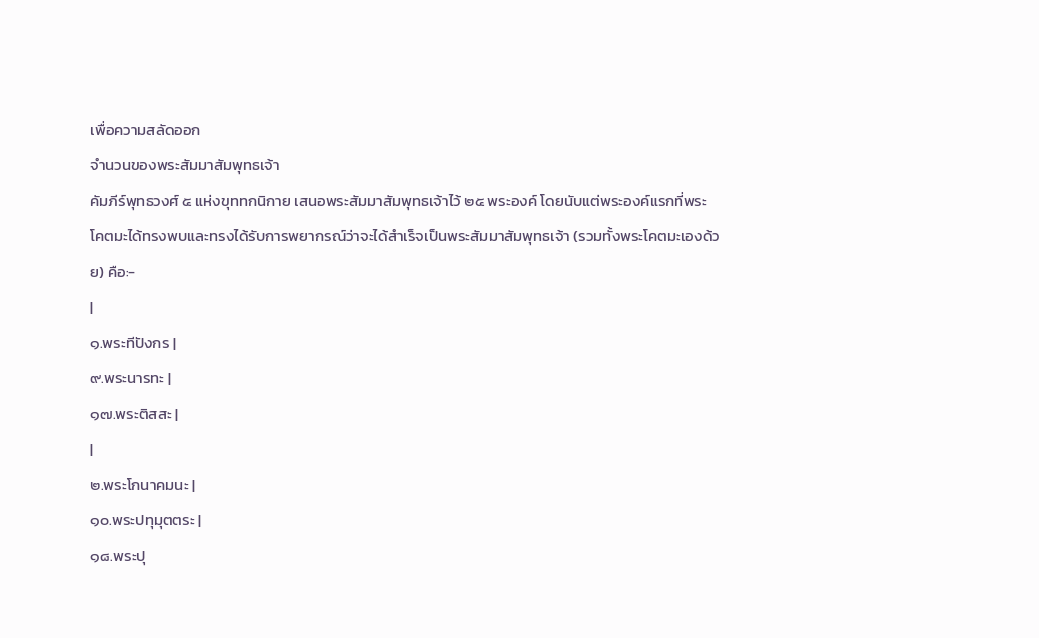เพื่อความสลัดออก
จำนวนของพระสัมมาสัมพุทธเจ้า
คัมภีร์พุทธวงศ์ ๕ แห่งขุททกนิกาย เสนอพระสัมมาสัมพุทธเจ้าไว้ ๒๕ พระองค์ โดยนับแต่พระองค์แรกที่พระโคตมะได้ทรงพบและทรงได้รับการพยากรณ์ว่าจะได้สำเร็จเป็นพระสัมมาสัมพุทธเจ้า (รวมทั้งพระโคตมะเองด้วย) คือ:-
|
๑.พระทีปังกร |
๙.พระนารทะ |
๑๗.พระติสสะ |
|
๒.พระโกนาคมนะ |
๑๐.พระปทุมุตตระ |
๑๘.พระปุ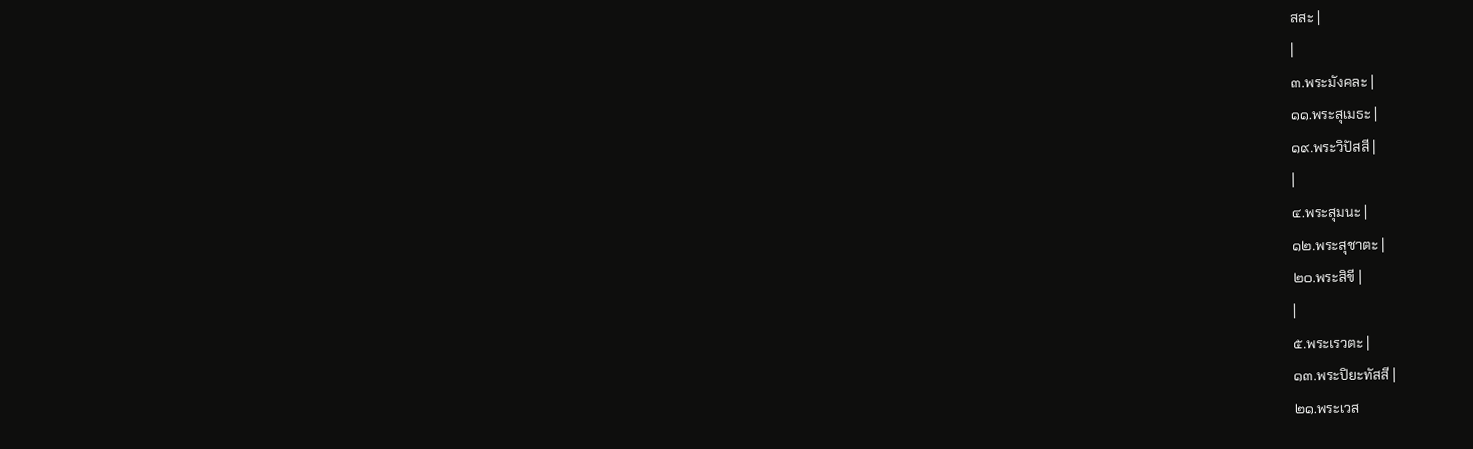สสะ |
|
๓.พระมังคละ |
๑๑.พระสุเมธะ |
๑๙.พระวิปัสสี |
|
๔.พระสุมนะ |
๑๒.พระสุชาตะ |
๒๐.พระสิขี |
|
๕.พระเรวตะ |
๑๓.พระปิยะทัสสี |
๒๑.พระเวส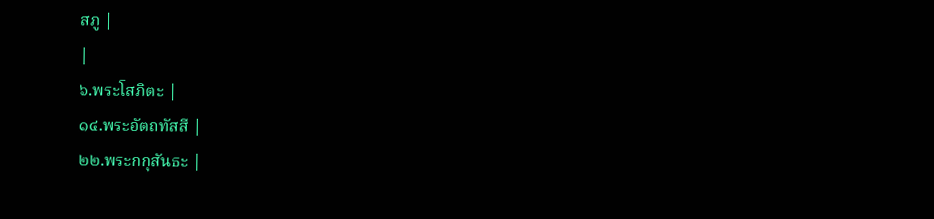สภู |
|
๖.พระโสภิตะ |
๑๔.พระอัตถทัสสี |
๒๒.พระกกุสันธะ |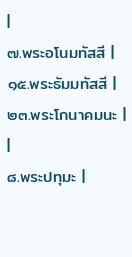|
๗.พระอโนมทัสสี |
๑๕.พระธัมมทัสสี |
๒๓.พระโกนาคมนะ |
|
๘.พระปทุมะ |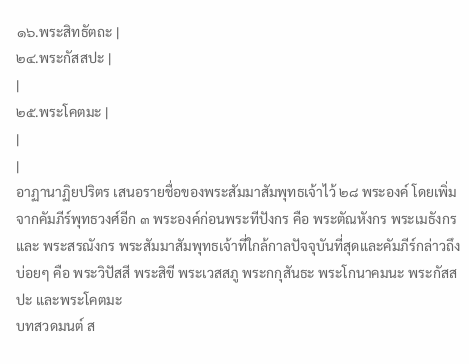๑๖.พระสิทธัตถะ |
๒๔.พระกัสสปะ |
|
๒๕.พระโคตมะ |
|
|
อาฏานาฏิยปริตร เสนอรายชื่อของพระสัมมาสัมพุทธเจ้าไว้ ๒๘ พระองค์ โดยเพิ่มจากคัมภีร์พุทธวงศ์อีก ๓ พระองค์ก่อนพระทีปังกร คือ พระตัณหังกร พระเมธังกร และ พระสรณังกร พระสัมมาสัมพุทธเจ้าที่ใกล้กาลปัจจุบันที่สุดและคัมภีร์กล่าวถึงบ่อยๆ คือ พระวิปัสสี พระสิขี พระเวสสภู พระกกุสันธะ พระโกนาคมนะ พระกัสสปะ และพระโคตมะ
บทสวดมนต์ ส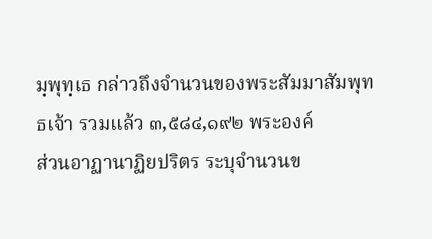มฺพุทฺเธ กล่าวถึงจำนวนของพระสัมมาสัมพุทธเจ้า รวมแล้ว ๓,๕๘๔,๑๙๒ พระองค์
ส่วนอาฏานาฏิยปริตร ระบุจำนวนข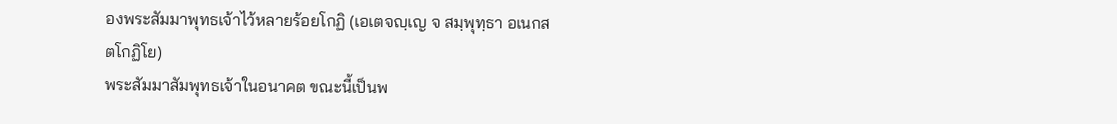องพระสัมมาพุทธเจ้าไว้หลายร้อยโกฏิ (เอเตจญฺเญ จ สมฺพุทฺธา อเนกสตโกฏิโย)
พระสัมมาสัมพุทธเจ้าในอนาคต ขณะนี้เป็นพ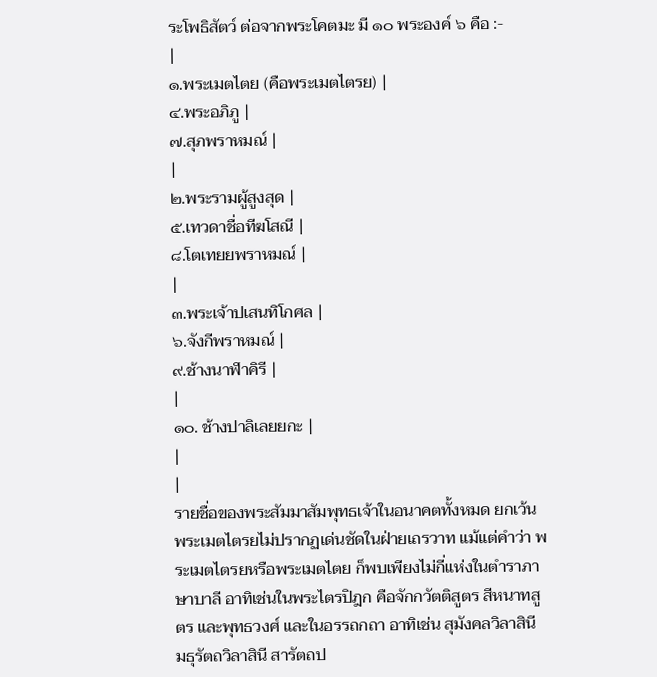ระโพธิสัตว์ ต่อจากพระโคตมะ มี ๑๐ พระองค์ ๖ คือ :-
|
๑.พระเมตไตย (คือพระเมตไตรย) |
๔.พระอภิภู |
๗.สุภพราหมณ์ |
|
๒.พระรามผู้สูงสุด |
๕.เทวดาชื่อทีฆโสณี |
๘.โตเทยยพราหมณ์ |
|
๓.พระเจ้าปเสนทิโกศล |
๖.จังกีพราหมณ์ |
๙.ช้างนาฬาคิรี |
|
๑๐. ช้างปาลิเลยยกะ |
|
|
รายชื่อของพระสัมมาสัมพุทธเจ้าในอนาคตทั้งหมด ยกเว้นพระเมตไตรยไม่ปรากฏเด่นชัดในฝ่ายเถรวาท แม้แต่คำว่า พระเมตไตรยหรือพระเมตไตย ก็พบเพียงไม่กี่แห่งในตำราภาษาบาลี อาทิเช่นในพระไตรปิฎก คือจักกวัตติสูตร สีหนาทสูตร และพุทธวงศ์ และในอรรถกถา อาทิเช่น สุมังคลวิลาสินี มธุรัตถวิลาสินี สารัตถป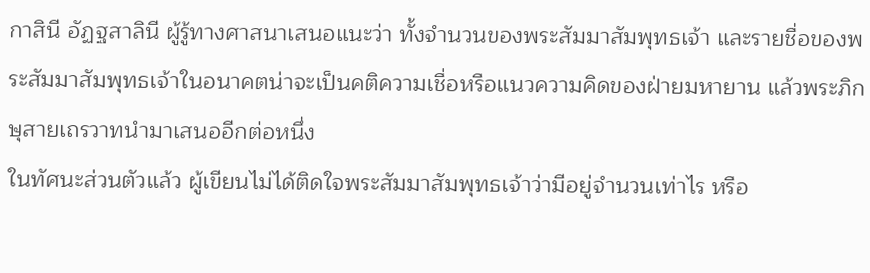กาสินี อัฏฐสาลินี ผู้รู้ทางศาสนาเสนอแนะว่า ทั้งจำนวนของพระสัมมาสัมพุทธเจ้า และรายชื่อของพระสัมมาสัมพุทธเจ้าในอนาคตน่าจะเป็นคติความเชื่อหรือแนวความคิดของฝ่ายมหายาน แล้วพระภิกษุสายเถรวาทนำมาเสนออีกต่อหนึ่ง
ในทัศนะส่วนตัวแล้ว ผู้เขียนไม่ได้ติดใจพระสัมมาสัมพุทธเจ้าว่ามีอยู่จำนวนเท่าไร หรือ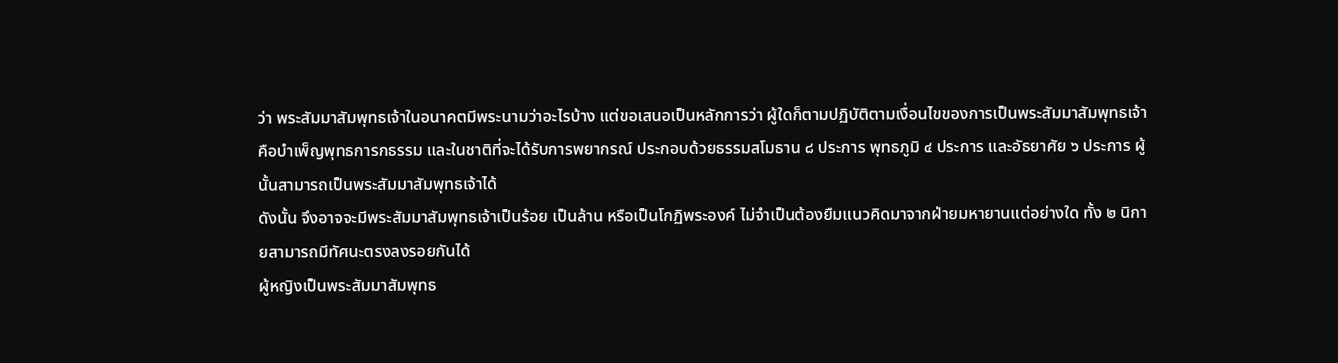ว่า พระสัมมาสัมพุทธเจ้าในอนาคตมีพระนามว่าอะไรบ้าง แต่ขอเสนอเป็นหลักการว่า ผู้ใดก็ตามปฏิบัติตามเงื่อนไขของการเป็นพระสัมมาสัมพุทธเจ้า คือบำเพ็ญพุทธการกธรรม และในชาติที่จะได้รับการพยากรณ์ ประกอบด้วยธรรมสโมธาน ๘ ประการ พุทธภูมิ ๔ ประการ และอัธยาศัย ๖ ประการ ผู้นั้นสามารถเป็นพระสัมมาสัมพุทธเจ้าได้
ดังนั้น จึงอาจจะมีพระสัมมาสัมพุทธเจ้าเป็นร้อย เป็นล้าน หรือเป็นโกฏิพระองค์ ไม่จำเป็นต้องยืมแนวคิดมาจากฝ่ายมหายานแต่อย่างใด ทั้ง ๒ นิกายสามารถมีทัศนะตรงลงรอยกันได้
ผู้หญิงเป็นพระสัมมาสัมพุทธ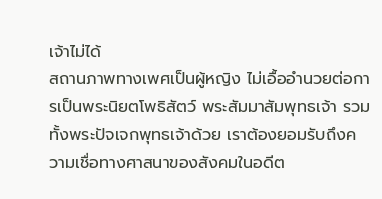เจ้าไม่ได้
สถานภาพทางเพศเป็นผู้หญิง ไม่เอื้ออำนวยต่อการเป็นพระนิยตโพธิสัตว์ พระสัมมาสัมพุทธเจ้า รวมทั้งพระปัจเจกพุทธเจ้าด้วย เราต้องยอมรับถึงความเชื่อทางศาสนาของสังคมในอดีต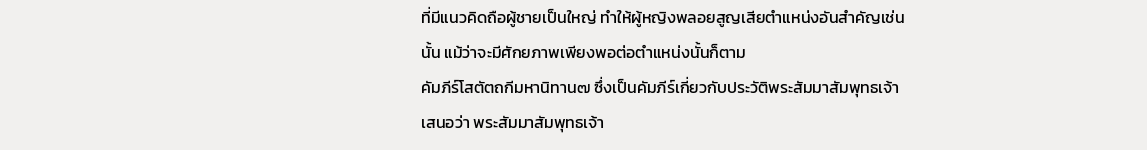ที่มีแนวคิดถือผู้ชายเป็นใหญ่ ทำให้ผู้หญิงพลอยสูญเสียตำแหน่งอันสำคัญเช่นนั้น แม้ว่าจะมีศักยภาพเพียงพอต่อตำแหน่งนั้นก็ตาม
คัมภีร์โสตัตถกีมหานิทาน๗ ซึ่งเป็นคัมภีร์เกี่ยวกับประวัติพระสัมมาสัมพุทธเจ้า เสนอว่า พระสัมมาสัมพุทธเจ้า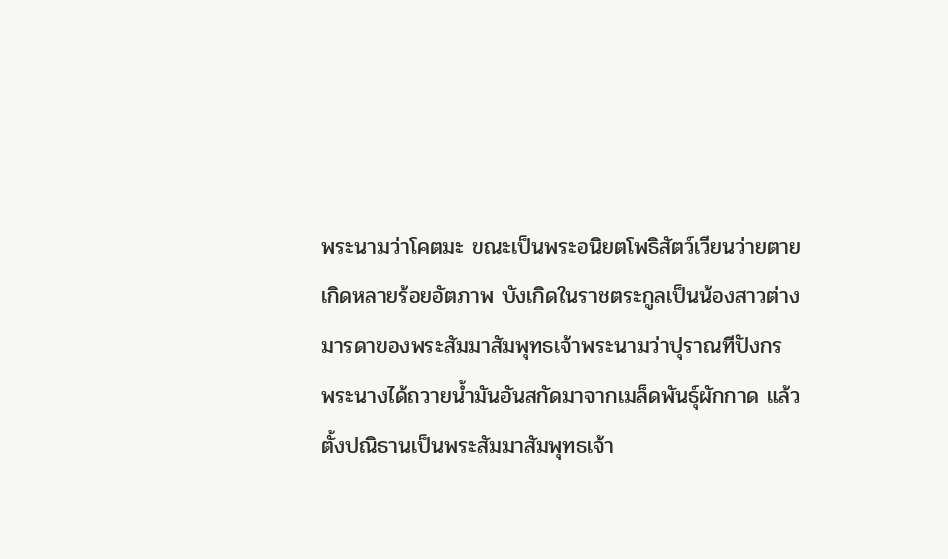พระนามว่าโคตมะ ขณะเป็นพระอนิยตโพธิสัตว์เวียนว่ายตายเกิดหลายร้อยอัตภาพ บังเกิดในราชตระกูลเป็นน้องสาวต่างมารดาของพระสัมมาสัมพุทธเจ้าพระนามว่าปุราณทีปังกร พระนางได้ถวายน้ำมันอันสกัดมาจากเมล็ดพันธุ์ผักกาด แล้วตั้งปณิธานเป็นพระสัมมาสัมพุทธเจ้า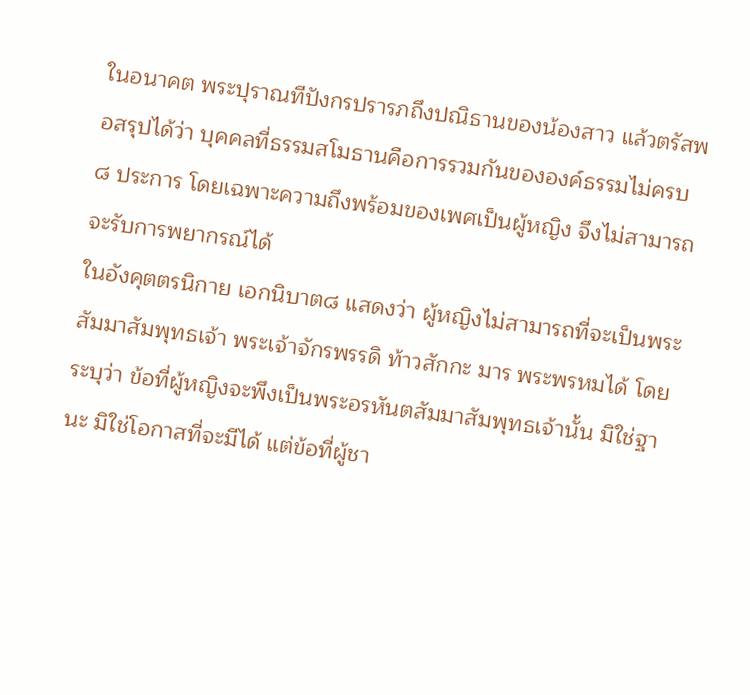ในอนาคต พระปุราณทีปังกรปรารภถึงปณิธานของน้องสาว แล้วตรัสพอสรุปได้ว่า บุคคลที่ธรรมสโมธานคือการรวมกันขององค์ธรรมไม่ครบ ๘ ประการ โดยเฉพาะความถึงพร้อมของเพศเป็นผู้หญิง จึงไม่สามารถจะรับการพยากรณ์ได้
ในอังคุตตรนิกาย เอกนิบาต๘ แสดงว่า ผู้หญิงไม่สามารถที่จะเป็นพระสัมมาสัมพุทธเจ้า พระเจ้าจักรพรรดิ ท้าวสักกะ มาร พระพรหมได้ โดยระบุว่า ข้อที่ผู้หญิงจะพึงเป็นพระอรหันตสัมมาสัมพุทธเจ้านั้น มิใช่ฐานะ มิใช่โอกาสที่จะมีได้ แต่ข้อที่ผู้ชา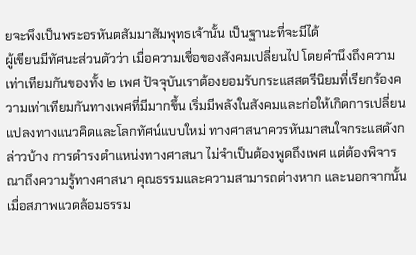ยจะพึงเป็นพระอรหันตสัมมาสัมพุทธเจ้านั้น เป็นฐานะที่จะมีได้
ผู้เขียนมีทัศนะส่วนตัวว่า เมื่อความเชื่อของสังคมเปลี่ยนไป โดยคำนึงถึงความเท่าเทียมกันของทั้ง ๒ เพศ ปัจจุบันเราต้องยอมรับกระแสสตรีนิยมที่เรียกร้องความเท่าเทียมกันทางเพศที่มีมากขึ้น เริ่มมีพลังในสังคมและก่อให้เกิดการเปลี่ยนแปลงทางแนวคิดและโลกทัศน์แบบใหม่ ทางศาสนาควรหันมาสนใจกระแสดังกล่าวบ้าง การดำรงตำแหน่งทางศาสนา ไม่จำเป็นต้องพูดถึงเพศ แต่ต้องพิจารณาถึงความรู้ทางศาสนา คุณธรรมและความสามารถต่างหาก และนอกจากนั้นเมื่อสภาพแวดล้อมธรรม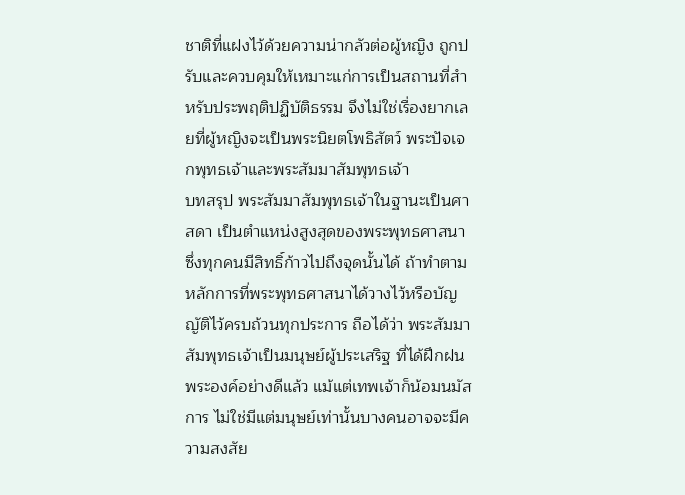ชาติที่แฝงไว้ด้วยความน่ากลัวต่อผู้หญิง ถูกปรับและควบคุมให้เหมาะแก่การเป็นสถานที่สำหรับประพฤติปฏิบัติธรรม จึงไม่ใช่เรื่องยากเลยที่ผู้หญิงจะเป็นพระนิยตโพธิสัตว์ พระปัจเจกพุทธเจ้าและพระสัมมาสัมพุทธเจ้า
บทสรุป พระสัมมาสัมพุทธเจ้าในฐานะเป็นศาสดา เป็นตำแหน่งสูงสุดของพระพุทธศาสนา ซึ่งทุกคนมีสิทธิ์ก้าวไปถึงจุดนั้นได้ ถ้าทำตามหลักการที่พระพุทธศาสนาได้วางไว้หรือบัญญัติไว้ครบถ้วนทุกประการ ถือได้ว่า พระสัมมาสัมพุทธเจ้าเป็นมนุษย์ผู้ประเสริฐ ที่ได้ฝึกฝนพระองค์อย่างดีแล้ว แม้แต่เทพเจ้าก็น้อมนมัสการ ไม่ใช่มีแต่มนุษย์เท่านั้นบางคนอาจจะมีความสงสัย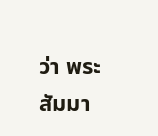ว่า พระสัมมา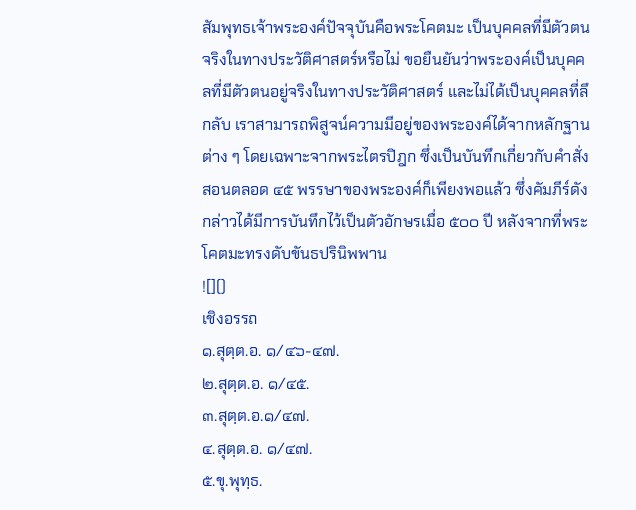สัมพุทธเจ้าพระองค์ปัจจุบันคือพระโคตมะ เป็นบุคคลที่มีตัวตนจริงในทางประวัติศาสตร์หรือไม่ ขอยืนยันว่าพระองค์เป็นบุคคลที่มีตัวตนอยู่จริงในทางประวัติศาสตร์ และไม่ได้เป็นบุคคลที่ลึกลับ เราสามารถพิสูจน์ความมีอยู่ของพระองค์ได้จากหลักฐานต่าง ๆ โดยเฉพาะจากพระไตรปิฎก ซึ่งเป็นบันทึกเกี่ยวกับคำสั่งสอนตลอด ๔๕ พรรษาของพระองค์ก็เพียงพอแล้ว ซึ่งคัมภีร์ดังกล่าวได้มีการบันทึกไว้เป็นตัวอักษรเมื่อ ๕๐๐ ปี หลังจากที่พระโคตมะทรงดับขันธปรินิพพาน
![]()
เชิงอรรถ
๑.สุตฺต.อ. ๑/๔๖-๔๗.
๒.สุตฺต.อ. ๑/๔๕.
๓.สุตฺต.อ.๑/๔๗.
๔.สุตฺต.อ. ๑/๔๗.
๕.ขุ.พุทฺธ.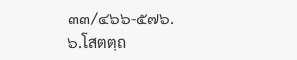๓๓/๔๖๖-๕๗๖.
๖.โสตตฺถ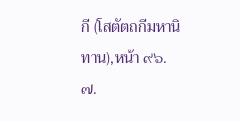กี (โสตัตถกีมหานิทาน),หน้า ๙๖.
๗.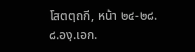โสตตฺถกี, หน้า ๒๔-๒๘.
๘.องฺ.เอก.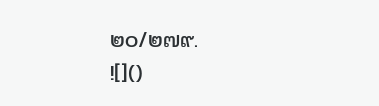๒๐/๒๗๙.
![]()